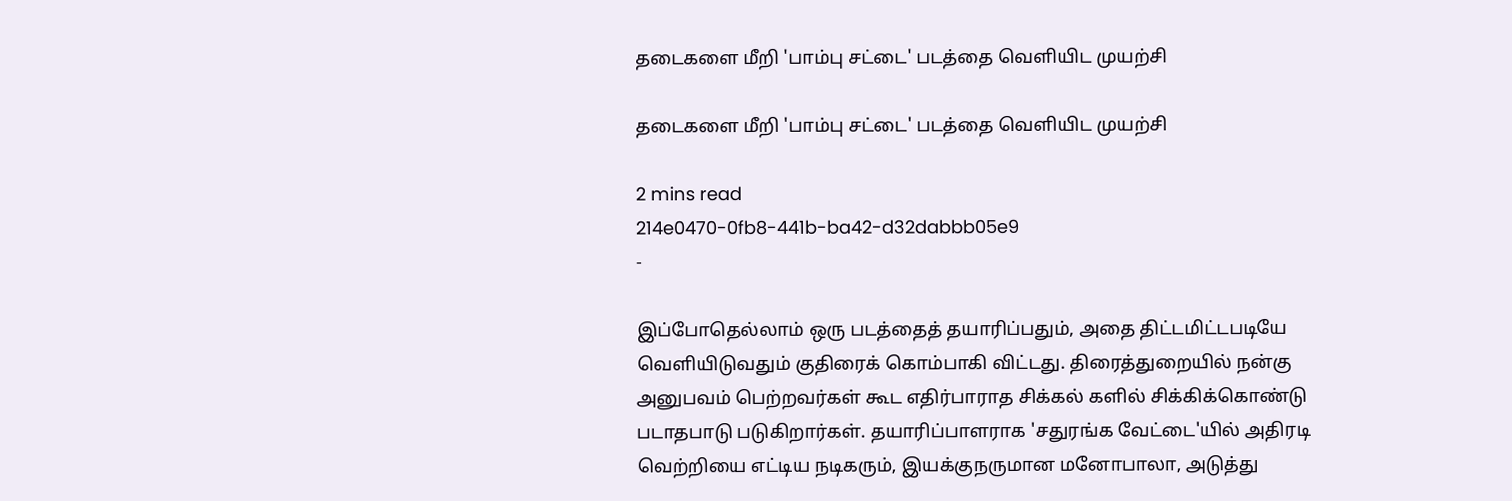தடைகளை மீறி 'பாம்பு சட்டை' படத்தை வெளியிட முயற்சி

தடைகளை மீறி 'பாம்பு சட்டை' படத்தை வெளியிட முயற்சி

2 mins read
214e0470-0fb8-441b-ba42-d32dabbb05e9
-

இப்போதெல்லாம் ஒரு படத்தைத் தயாரிப்பதும், அதை திட்டமிட்டபடியே வெளியிடுவதும் குதிரைக் கொம்பாகி விட்டது. திரைத்துறையில் நன்கு அனுபவம் பெற்றவர்கள் கூட எதிர்பாராத சிக்கல் களில் சிக்கிக்கொண்டு படாதபாடு படுகிறார்கள். தயாரிப்பாளராக 'சதுரங்க வேட்டை'யில் அதிரடி வெற்றியை எட்டிய நடிகரும், இயக்குநருமான மனோபாலா, அடுத்து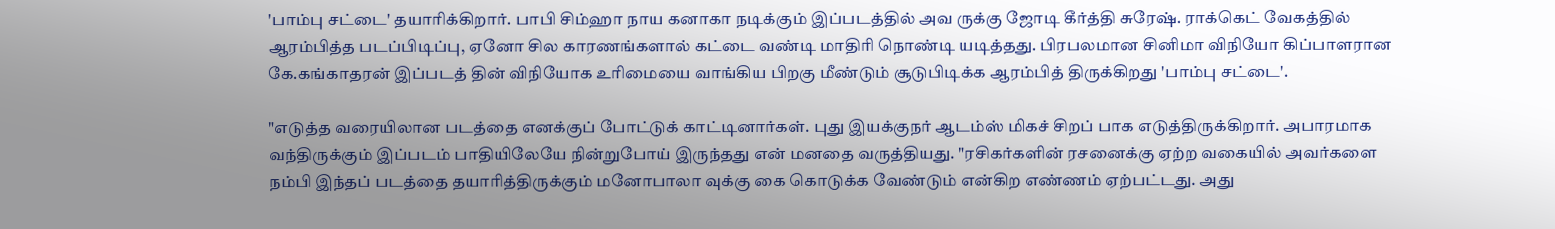'பாம்பு சட்டை' தயாரிக்கிறார். பாபி சிம்ஹா நாய கனாகா நடிக்கும் இப்படத்தில் அவ ருக்கு ஜோடி கீர்த்தி சுரேஷ். ராக்கெட் வேகத்தில் ஆரம்பித்த படப்பிடிப்பு, ஏனோ சில காரணங்களால் கட்டை வண்டி மாதிரி நொண்டி யடித்தது. பிரபலமான சினிமா விநியோ கிப்பாளரான கே.கங்காதரன் இப்படத் தின் விநியோக உரிமையை வாங்கிய பிறகு மீண்டும் சூடுபிடிக்க ஆரம்பித் திருக்கிறது 'பாம்பு சட்டை'.

"எடுத்த வரையிலான படத்தை எனக்குப் போட்டுக் காட்டினார்கள். புது இயக்குநர் ஆடம்ஸ் மிகச் சிறப் பாக எடுத்திருக்கிறார். அபாரமாக வந்திருக்கும் இப்படம் பாதியிலேயே நின்றுபோய் இருந்தது என் மனதை வருத்தியது. "ரசிகர்களின் ரசனைக்கு ஏற்ற வகையில் அவர்களை நம்பி இந்தப் படத்தை தயாரித்திருக்கும் மனோபாலா வுக்கு கை கொடுக்க வேண்டும் என்கிற எண்ணம் ஏற்பட்டது. அது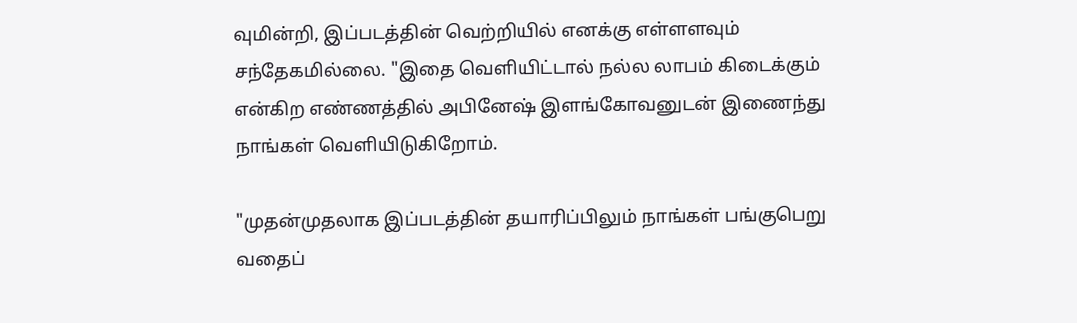வுமின்றி, இப்படத்தின் வெற்றியில் எனக்கு எள்ளளவும் சந்தேகமில்லை. "இதை வெளியிட்டால் நல்ல லாபம் கிடைக்கும் என்கிற எண்ணத்தில் அபினேஷ் இளங்கோவனுடன் இணைந்து நாங்கள் வெளியிடுகிறோம்.

"முதன்முதலாக இப்படத்தின் தயாரிப்பிலும் நாங்கள் பங்குபெறு வதைப்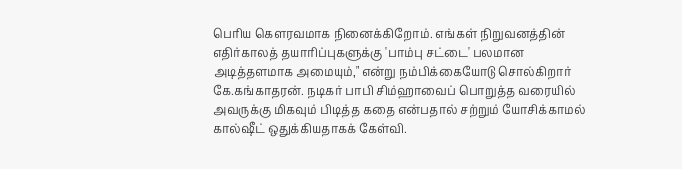பெரிய கௌரவமாக நினைக்கிறோம். எங்கள் நிறுவனத்தின் எதிர்காலத் தயாரிப்புகளுக்கு 'பாம்பு சட்டை' பலமான அடித்தளமாக அமையும்," என்று நம்பிக்கையோடு சொல்கிறார் கே.கங்காதரன். நடிகர் பாபி சிம்ஹாவைப் பொறுத்த வரையில் அவருக்கு மிகவும் பிடித்த கதை என்பதால் சற்றும் யோசிக்காமல் கால்‌ஷீட் ஒதுக்கியதாகக் கேள்வி.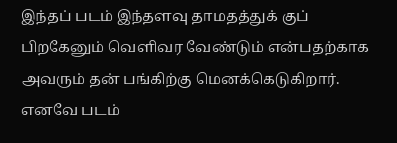இந்தப் படம் இந்தளவு தாமதத்துக் குப் பிறகேனும் வெளிவர வேண்டும் என்பதற்காக அவரும் தன் பங்கிற்கு மெனக்கெடுகிறார். எனவே படம்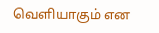வெளியாகும் என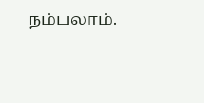நம்பலாம்.